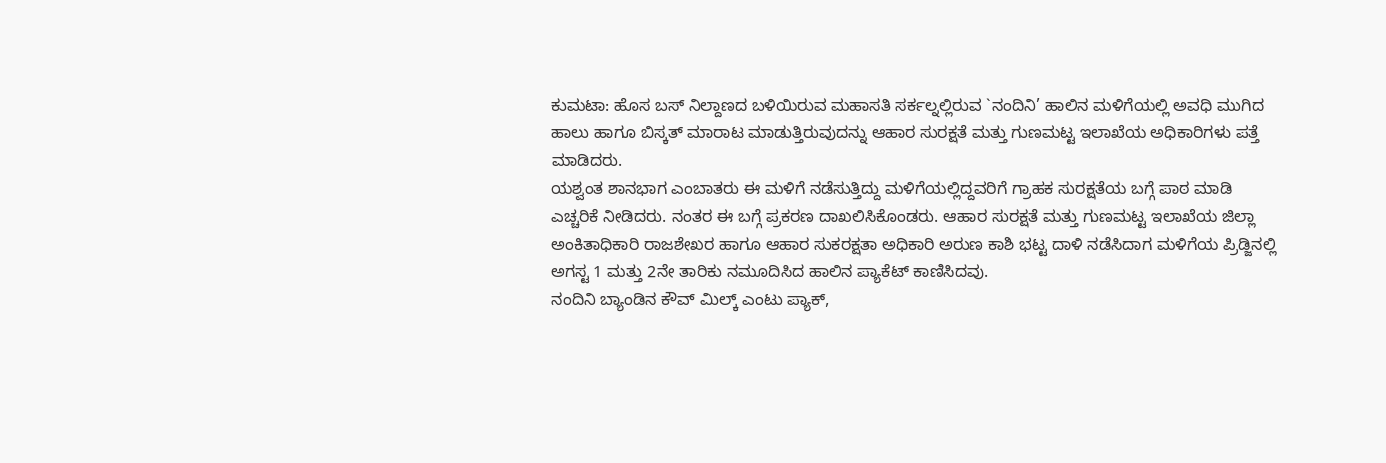ಕುಮಟಾ: ಹೊಸ ಬಸ್ ನಿಲ್ದಾಣದ ಬಳಿಯಿರುವ ಮಹಾಸತಿ ಸರ್ಕಲ್ನಲ್ಲಿರುವ `ನಂದಿನಿ’ ಹಾಲಿನ ಮಳಿಗೆಯಲ್ಲಿ ಅವಧಿ ಮುಗಿದ ಹಾಲು ಹಾಗೂ ಬಿಸ್ಕತ್ ಮಾರಾಟ ಮಾಡುತ್ತಿರುವುದನ್ನು ಆಹಾರ ಸುರಕ್ಷತೆ ಮತ್ತು ಗುಣಮಟ್ಟ ಇಲಾಖೆಯ ಅಧಿಕಾರಿಗಳು ಪತ್ತೆ ಮಾಡಿದರು.
ಯಶ್ವಂತ ಶಾನಭಾಗ ಎಂಬಾತರು ಈ ಮಳಿಗೆ ನಡೆಸುತ್ತಿದ್ದು ಮಳಿಗೆಯಲ್ಲಿದ್ದವರಿಗೆ ಗ್ರಾಹಕ ಸುರಕ್ಷತೆಯ ಬಗ್ಗೆ ಪಾಠ ಮಾಡಿ ಎಚ್ಚರಿಕೆ ನೀಡಿದರು. ನಂತರ ಈ ಬಗ್ಗೆ ಪ್ರಕರಣ ದಾಖಲಿಸಿಕೊಂಡರು. ಆಹಾರ ಸುರಕ್ಷತೆ ಮತ್ತು ಗುಣಮಟ್ಟ ಇಲಾಖೆಯ ಜಿಲ್ಲಾ ಅಂಕಿತಾಧಿಕಾರಿ ರಾಜಶೇಖರ ಹಾಗೂ ಆಹಾರ ಸುಕರಕ್ಷತಾ ಅಧಿಕಾರಿ ಅರುಣ ಕಾಶಿ ಭಟ್ಟ ದಾಳಿ ನಡೆಸಿದಾಗ ಮಳಿಗೆಯ ಪ್ರಿಡ್ಜಿನಲ್ಲಿ ಅಗಸ್ಟ 1 ಮತ್ತು 2ನೇ ತಾರಿಕು ನಮೂದಿಸಿದ ಹಾಲಿನ ಪ್ಯಾಕೆಟ್ ಕಾಣಿಸಿದವು.
ನಂದಿನಿ ಬ್ಯಾಂಡಿನ ಕೌವ್ ಮಿಲ್ಕ್ ಎಂಟು ಪ್ಯಾಕ್,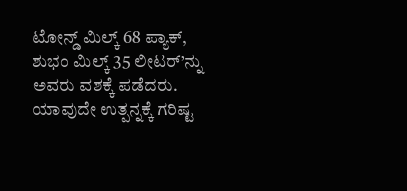ಟೋನ್ಡ್ ಮಿಲ್ಕ್ 68 ಪ್ಯಾಕ್, ಶುಭಂ ಮಿಲ್ಕ್ 35 ಲೀಟರ್’ನ್ನು ಅವರು ವಶಕ್ಕೆ ಪಡೆದರು. ಯಾವುದೇ ಉತ್ಪನ್ನಕ್ಕೆ ಗರಿಷ್ಟ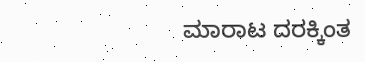ಮಾರಾಟ ದರಕ್ಕಿಂತ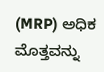(MRP) ಅಧಿಕ ಮೊತ್ತವನ್ನು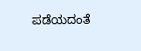ಪಡೆಯದಂತೆ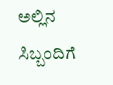ಅಲ್ಲಿನ ಸಿಬ್ಬಂದಿಗೆ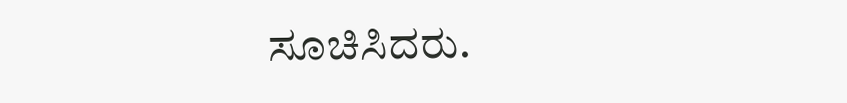ಸೂಚಿಸಿದರು.